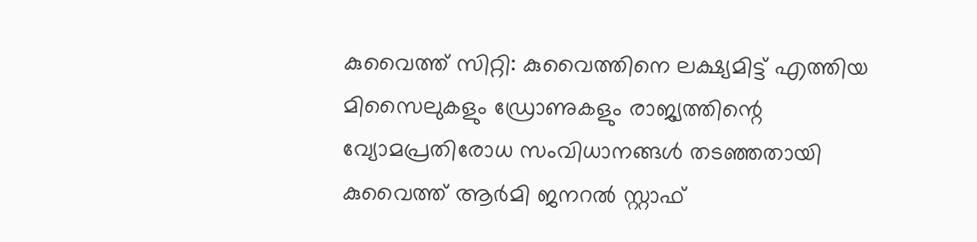കുവൈത്ത് സിറ്റി: കുവൈത്തിനെ ലക്ഷ്യമിട്ട് എത്തിയ മിസൈലുകളും ഡ്രോണുകളും രാജ്യത്തിന്റെ വ്യോമപ്രതിരോധ സംവിധാനങ്ങൾ തടഞ്ഞതായി കുവൈത്ത് ആർമി ജനറൽ സ്റ്റാഫ്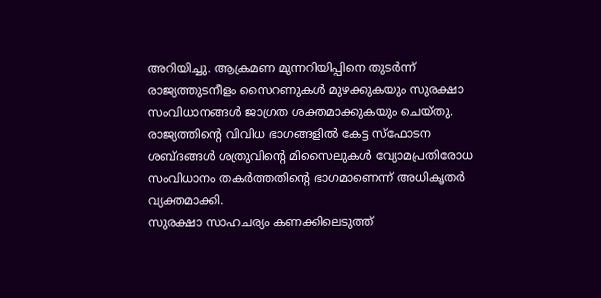അറിയിച്ചു. ആക്രമണ മുന്നറിയിപ്പിനെ തുടർന്ന് രാജ്യത്തുടനീളം സൈറണുകൾ മുഴക്കുകയും സുരക്ഷാ സംവിധാനങ്ങൾ ജാഗ്രത ശക്തമാക്കുകയും ചെയ്തു.
രാജ്യത്തിന്റെ വിവിധ ഭാഗങ്ങളിൽ കേട്ട സ്ഫോടന ശബ്ദങ്ങൾ ശത്രുവിന്റെ മിസൈലുകൾ വ്യോമപ്രതിരോധ സംവിധാനം തകർത്തതിന്റെ ഭാഗമാണെന്ന് അധികൃതർ വ്യക്തമാക്കി.
സുരക്ഷാ സാഹചര്യം കണക്കിലെടുത്ത്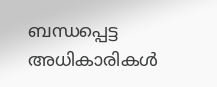ബന്ധപ്പെട്ട അധികാരികൾ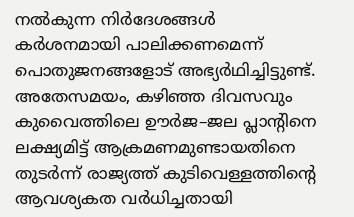നൽകുന്ന നിർദേശങ്ങൾ കർശനമായി പാലിക്കണമെന്ന് പൊതുജനങ്ങളോട് അഭ്യർഥിച്ചിട്ടുണ്ട്.
അതേസമയം, കഴിഞ്ഞ ദിവസവും കുവൈത്തിലെ ഊർജ–ജല പ്ലാന്റിനെ ലക്ഷ്യമിട്ട് ആക്രമണമുണ്ടായതിനെ തുടർന്ന് രാജ്യത്ത് കുടിവെള്ളത്തിന്റെ ആവശ്യകത വർധിച്ചതായി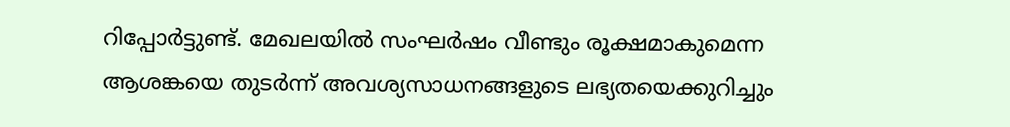റിപ്പോർട്ടുണ്ട്. മേഖലയിൽ സംഘർഷം വീണ്ടും രൂക്ഷമാകുമെന്ന ആശങ്കയെ തുടർന്ന് അവശ്യസാധനങ്ങളുടെ ലഭ്യതയെക്കുറിച്ചും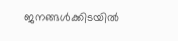ജനങ്ങൾക്കിടയിൽ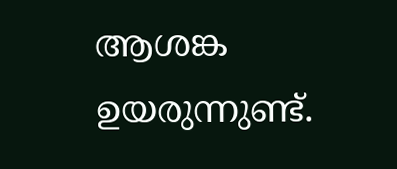ആശങ്ക ഉയരുന്നുണ്ട്.